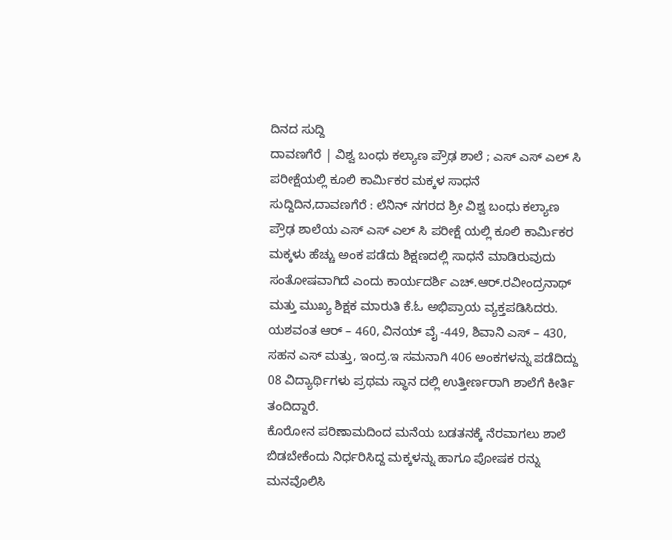ದಿನದ ಸುದ್ದಿ
ದಾವಣಗೆರೆ | ವಿಶ್ವ ಬಂಧು ಕಲ್ಯಾಣ ಪ್ರೌಢ ಶಾಲೆ ; ಎಸ್ ಎಸ್ ಎಲ್ ಸಿ ಪರೀಕ್ಷೆಯಲ್ಲಿ ಕೂಲಿ ಕಾರ್ಮಿಕರ ಮಕ್ಕಳ ಸಾಧನೆ
ಸುದ್ದಿದಿನ,ದಾವಣಗೆರೆ : ಲೆನಿನ್ ನಗರದ ಶ್ರೀ ವಿಶ್ವ ಬಂಧು ಕಲ್ಯಾಣ ಪ್ರೌಢ ಶಾಲೆಯ ಎಸ್ ಎಸ್ ಎಲ್ ಸಿ ಪರೀಕ್ಷೆ ಯಲ್ಲಿ ಕೂಲಿ ಕಾರ್ಮಿಕರ ಮಕ್ಕಳು ಹೆಚ್ಚು ಅಂಕ ಪಡೆದು ಶಿಕ್ಷಣದಲ್ಲಿ ಸಾಧನೆ ಮಾಡಿರುವುದು ಸಂತೋಷವಾಗಿದೆ ಎಂದು ಕಾರ್ಯದರ್ಶಿ ಎಚ್.ಆರ್.ರವೀಂದ್ರನಾಥ್ ಮತ್ತು ಮುಖ್ಯ ಶಿಕ್ಷಕ ಮಾರುತಿ ಕೆ.ಓ ಅಭಿಪ್ರಾಯ ವ್ಯಕ್ತಪಡಿಸಿದರು.
ಯಶವಂತ ಆರ್ – 460, ವಿನಯ್ ವೈ -449, ಶಿವಾನಿ ಎಸ್ – 430, ಸಹನ ಎಸ್ ಮತ್ತು, ಇಂದ್ರ.ಇ ಸಮನಾಗಿ 406 ಅಂಕಗಳನ್ನು ಪಡೆದಿದ್ದು 08 ವಿದ್ಯಾರ್ಥಿಗಳು ಪ್ರಥಮ ಸ್ಥಾನ ದಲ್ಲಿ ಉತ್ತೀರ್ಣರಾಗಿ ಶಾಲೆಗೆ ಕೀರ್ತಿ ತಂದಿದ್ದಾರೆ.
ಕೊರೋನ ಪರಿಣಾಮದಿಂದ ಮನೆಯ ಬಡತನಕ್ಕೆ ನೆರವಾಗಲು ಶಾಲೆ ಬಿಡಬೇಕೆಂದು ನಿರ್ಧರಿಸಿದ್ದ ಮಕ್ಕಳನ್ನು ಹಾಗೂ ಪೋಷಕ ರನ್ನು ಮನವೊಲಿಸಿ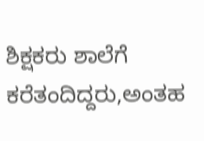ಶಿಕ್ಷಕರು ಶಾಲೆಗೆ ಕರೆತಂದಿದ್ದರು,ಅಂತಹ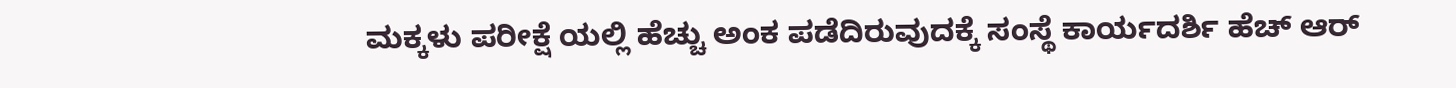ಮಕ್ಕಳು ಪರೀಕ್ಷೆ ಯಲ್ಲಿ ಹೆಚ್ಚು ಅಂಕ ಪಡೆದಿರುವುದಕ್ಕೆ ಸಂಸ್ಥೆ ಕಾರ್ಯದರ್ಶಿ ಹೆಚ್ ಆರ್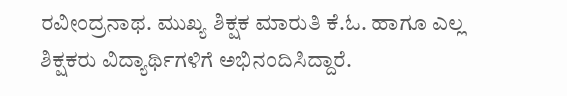ರವೀಂದ್ರನಾಥ. ಮುಖ್ಯ ಶಿಕ್ಷಕ ಮಾರುತಿ ಕೆ.ಓ. ಹಾಗೂ ಎಲ್ಲ ಶಿಕ್ಷಕರು ವಿದ್ಯಾರ್ಥಿಗಳಿಗೆ ಅಭಿನಂದಿಸಿದ್ದಾರೆ.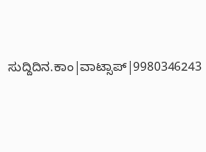ಸುದ್ದಿದಿನ.ಕಾಂ|ವಾಟ್ಸಾಪ್|9980346243